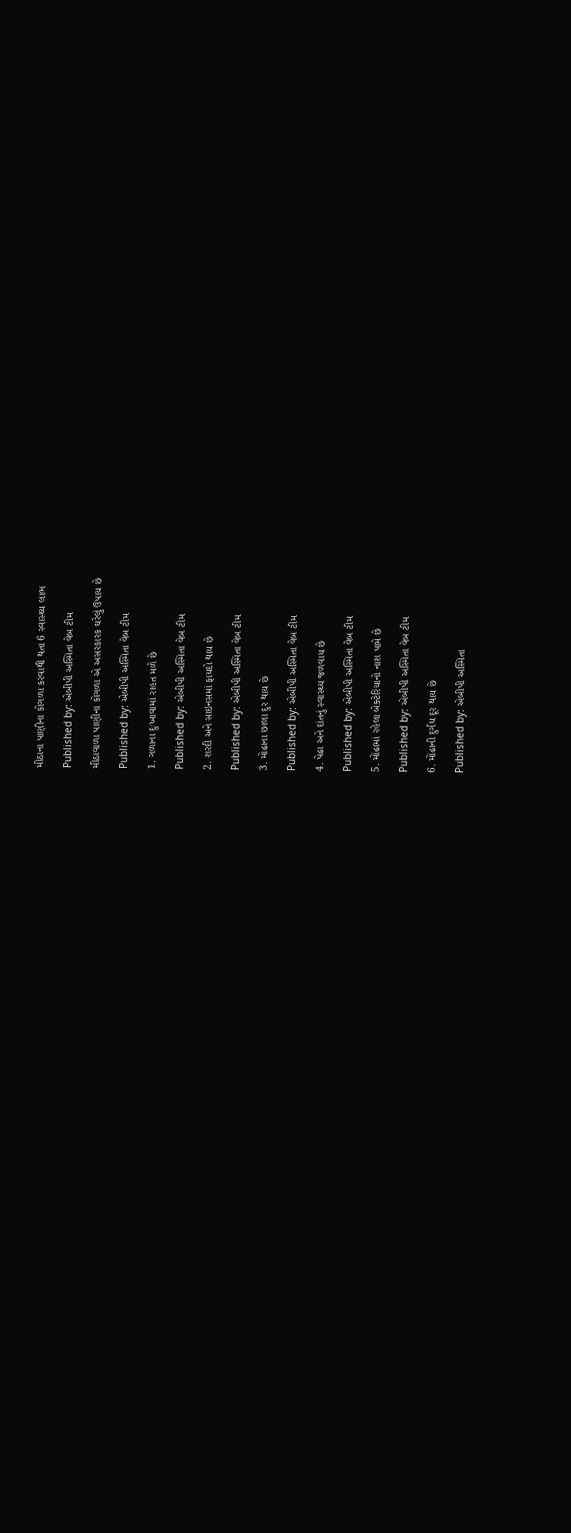મીઠાના પાણીના કોગળા કરવાથી થતા 6 સ્વાસ્થ્ય લાભ

Published by: એબીપી અસ્મિતા વેબ ટીમ

મીઠાવાળા પાણીના કોગળા એ અસરકારક ઘરેલું ઉપાય છે

Published by: એબીપી અસ્મિતા વેબ ટીમ

1. ગળાના દુઃખાવામાં રાહત મળે છે

Published by: એબીપી અસ્મિતા વેબ ટીમ

2. શરદી અને સાઇનસમાં ફાયદો થાય છે

Published by: એબીપી અસ્મિતા વેબ ટીમ

3. મોઢાના છાલા દુર થાય છે

Published by: એબીપી અસ્મિતા વેબ ટીમ

4. પેઢા અને દાંતનું સ્વાસ્થ્ય જળવાય છે

Published by: એબીપી અસ્મિતા વેબ ટીમ

5. મોંઢામાં રહેલા બેક્ટેરિયાનો નાશ પામે છે

Published by: એબીપી અસ્મિતા વેબ ટીમ

6. મોંઢાની દુર્ગંધ દૂર થાય છે

Published by: એબીપી અસ્મિતા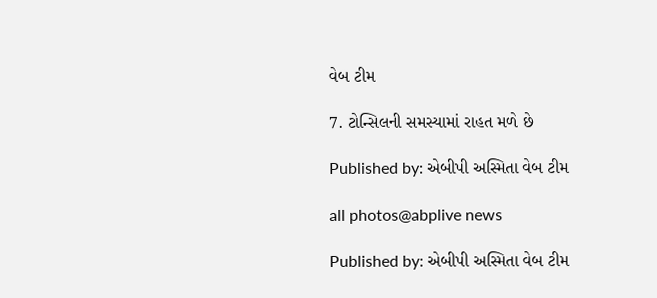વેબ ટીમ

7. ટોન્સિલની સમસ્યામાં રાહત મળે છે

Published by: એબીપી અસ્મિતા વેબ ટીમ

all photos@abplive news

Published by: એબીપી અસ્મિતા વેબ ટીમ